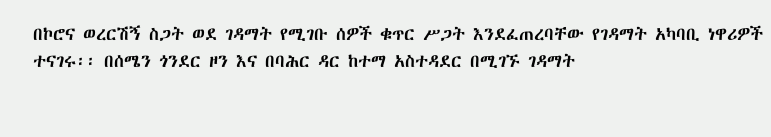በኮሮና ወረርሽኝ ስጋት ወደ ገዳማት የሚገቡ ሰዎች ቁጥር ሥጋት እንደፈጠረባቸው የገዳማት አካባቢ ነዋሪዎች ተናገሩ፡፡ በሰሜን ጎንደር ዞን እና በባሕር ዳር ከተማ አስተዳደር በሚገኙ ገዳማት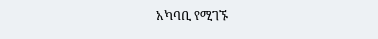አካባቢ የሚገኙ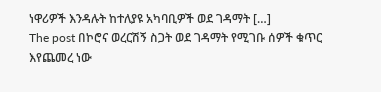ነዋሪዎች እንዳሉት ከተለያዩ አካባቢዎች ወደ ገዳማት […]
The post በኮሮና ወረርሽኝ ስጋት ወደ ገዳማት የሚገቡ ሰዎች ቁጥር እየጨመረ ነው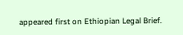appeared first on Ethiopian Legal Brief.